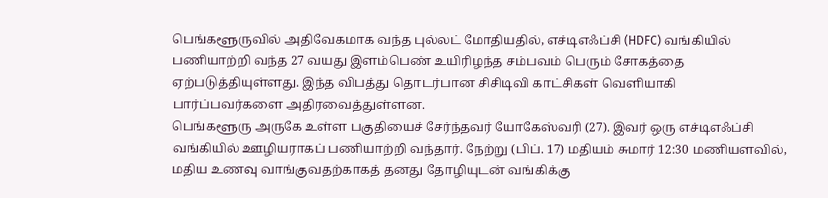பெங்களூருவில் அதிவேகமாக வந்த புல்லட் மோதியதில், எச்டிஎஃப்சி (HDFC) வங்கியில் பணியாற்றி வந்த 27 வயது இளம்பெண் உயிரிழந்த சம்பவம் பெரும் சோகத்தை ஏற்படுத்தியுள்ளது. இந்த விபத்து தொடர்பான சிசிடிவி காட்சிகள் வெளியாகி பார்ப்பவர்களை அதிரவைத்துள்ளன.
பெங்களூரு அருகே உள்ள பகுதியைச் சேர்ந்தவர் யோகேஸ்வரி (27). இவர் ஒரு எச்டிஎஃப்சி வங்கியில் ஊழியராகப் பணியாற்றி வந்தார். நேற்று (பிப். 17) மதியம் சுமார் 12:30 மணியளவில், மதிய உணவு வாங்குவதற்காகத் தனது தோழியுடன் வங்கிக்கு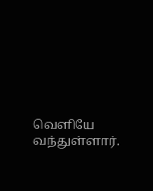வெளியே வந்துள்ளார்.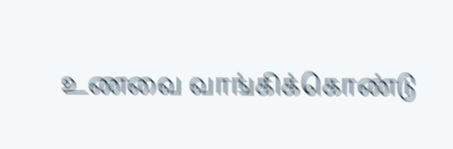உணவை வாங்கிக்கொண்டு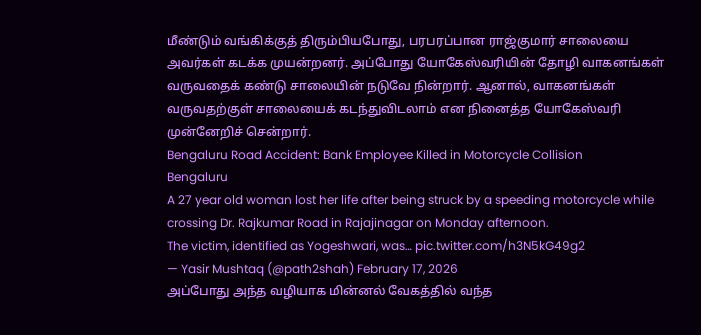மீண்டும் வங்கிக்குத் திரும்பியபோது, பரபரப்பான ராஜ்குமார் சாலையை அவர்கள் கடக்க முயன்றனர். அப்போது யோகேஸ்வரியின் தோழி வாகனங்கள் வருவதைக் கண்டு சாலையின் நடுவே நின்றார். ஆனால், வாகனங்கள் வருவதற்குள் சாலையைக் கடந்துவிடலாம் என நினைத்த யோகேஸ்வரி முன்னேறிச் சென்றார்.
Bengaluru Road Accident: Bank Employee Killed in Motorcycle Collision
Bengaluru
A 27 year old woman lost her life after being struck by a speeding motorcycle while crossing Dr. Rajkumar Road in Rajajinagar on Monday afternoon.
The victim, identified as Yogeshwari, was… pic.twitter.com/h3N5kG49g2
— Yasir Mushtaq (@path2shah) February 17, 2026
அப்போது அந்த வழியாக மின்னல் வேகத்தில் வந்த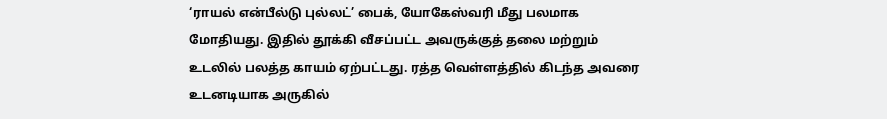‘ராயல் என்பீல்டு புல்லட்’ பைக், யோகேஸ்வரி மீது பலமாக மோதியது. இதில் தூக்கி வீசப்பட்ட அவருக்குத் தலை மற்றும் உடலில் பலத்த காயம் ஏற்பட்டது. ரத்த வெள்ளத்தில் கிடந்த அவரை உடனடியாக அருகில்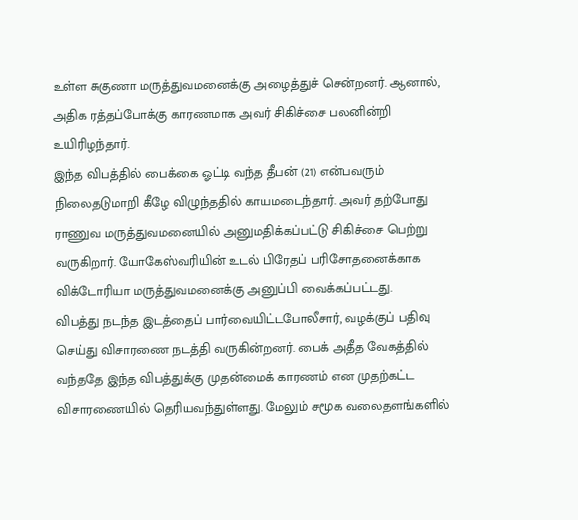உள்ள சுகுணா மருத்துவமனைக்கு அழைத்துச் சென்றனர். ஆனால், அதிக ரத்தப்போக்கு காரணமாக அவர் சிகிச்சை பலனின்றி உயிரிழந்தார்.
இந்த விபத்தில் பைக்கை ஓட்டி வந்த தீபன் (21) என்பவரும் நிலைதடுமாறி கீழே விழுந்ததில் காயமடைந்தார். அவர் தற்போது ராணுவ மருத்துவமனையில் அனுமதிக்கப்பட்டு சிகிச்சை பெற்று வருகிறார். யோகேஸ்வரியின் உடல் பிரேதப் பரிசோதனைக்காக விக்டோரியா மருத்துவமனைக்கு அனுப்பி வைக்கப்பட்டது.
விபத்து நடந்த இடத்தைப் பார்வையிட்டபோலீசார், வழக்குப் பதிவு செய்து விசாரணை நடத்தி வருகின்றனர். பைக் அதீத வேகத்தில் வந்ததே இந்த விபத்துக்கு முதன்மைக் காரணம் என முதற்கட்ட விசாரணையில் தெரியவந்துள்ளது. மேலும் சமூக வலைதளங்களில்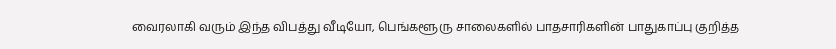வைரலாகி வரும் இந்த விபத்து வீடியோ, பெங்களூரு சாலைகளில் பாதசாரிகளின் பாதுகாப்பு குறித்த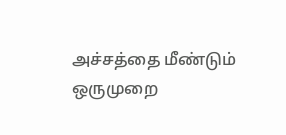அச்சத்தை மீண்டும் ஒருமுறை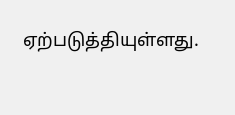ஏற்படுத்தியுள்ளது.